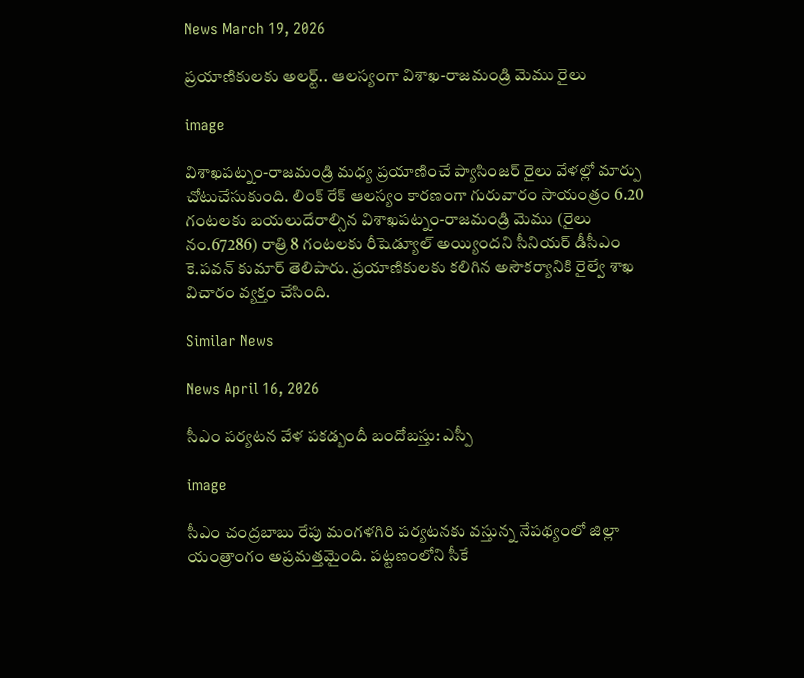News March 19, 2026

ప్రయాణికులకు అలర్ట్.. ఆలస్యంగా విశాఖ-రాజమండ్రి మెము రైలు

image

విశాఖపట్నం-రాజమండ్రి మధ్య ప్రయాణించే ప్యాసింజర్ రైలు వేళల్లో మార్పు చోటుచేసుకుంది. లింక్ రేక్ ఆలస్యం కారణంగా గురువారం సాయంత్రం 6.20 గంటలకు బయలుదేరాల్సిన విశాఖపట్నం-రాజమండ్రి మెము (రైలు నం.67286) రాత్రి 8 గంటలకు రీషెడ్యూల్ అయ్యిందని సీనియర్ డీసీఎం కె.పవన్ కుమార్ తెలిపారు. ప్రయాణికులకు కలిగిన అసౌకర్యానికి రైల్వే శాఖ విచారం వ్యక్తం చేసింది.

Similar News

News April 16, 2026

సీఎం పర్యటన వేళ పకడ్బందీ బందోబస్తు: ఎస్పీ

image

సీఎం చంద్రబాబు రేపు మంగళగిరి పర్యటనకు వస్తున్న నేపథ్యంలో జిల్లా యంత్రాంగం అప్రమత్తమైంది. పట్టణంలోని సీకే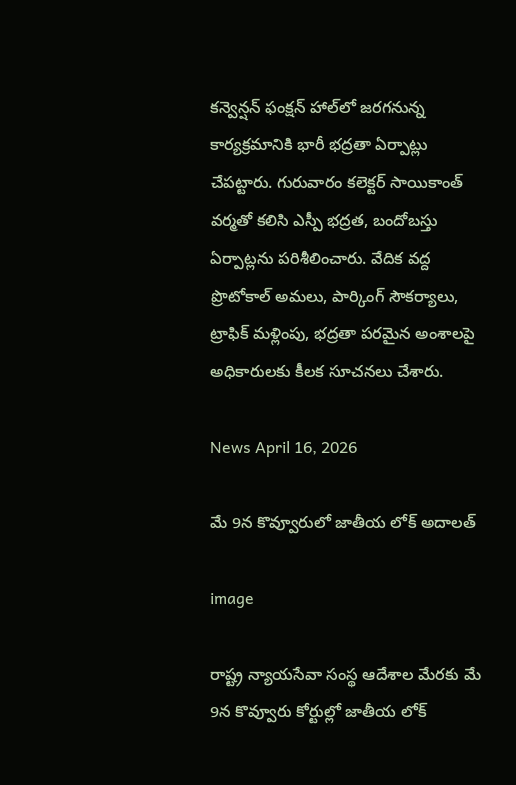కన్వెన్షన్ ఫంక్షన్ హాల్‌లో జరగనున్న కార్యక్రమానికి భారీ భద్రతా ఏర్పాట్లు చేపట్టారు. గురువారం కలెక్టర్ సాయికాంత్ వర్మతో కలిసి ఎస్పీ భద్రత, బందోబస్తు ఏర్పాట్లను పరిశీలించారు. వేదిక వద్ద ప్రొటోకాల్ అమలు, పార్కింగ్ సౌకర్యాలు, ట్రాఫిక్ మళ్లింపు, భద్రతా పరమైన అంశాలపై అధికారులకు కీలక సూచనలు చేశారు.

News April 16, 2026

మే 9న కొవ్వూరులో జాతీయ లోక్‌ అదాలత్‌

image

రాష్ట్ర న్యాయసేవా సంస్థ ఆదేశాల మేరకు మే 9న కొవ్వూరు కోర్టుల్లో జాతీయ లోక్‌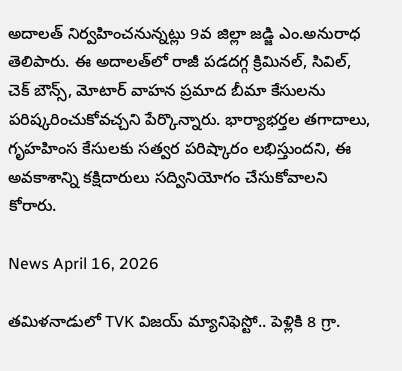అదాలత్‌ నిర్వహించనున్నట్లు 9వ జిల్లా జడ్జి ఎం.అనురాధ తెలిపారు. ఈ అదాలత్‌లో రాజీ పడదగ్గ క్రిమినల్, సివిల్, చెక్ బౌన్స్, మోటార్ వాహన ప్రమాద బీమా కేసులను పరిష్కరించుకోవచ్చని పేర్కొన్నారు. భార్యాభర్తల తగాదాలు, గృహహింస కేసులకు సత్వర పరిష్కారం లభిస్తుందని, ఈ అవకాశాన్ని కక్షిదారులు సద్వినియోగం చేసుకోవాలని కోరారు.

News April 16, 2026

తమిళనాడులో TVK విజయ్ మ్యానిఫెస్టో.. పెళ్లికి 8 గ్రా.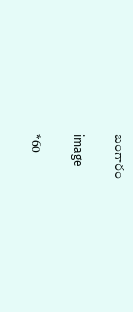బంగారం

image

*60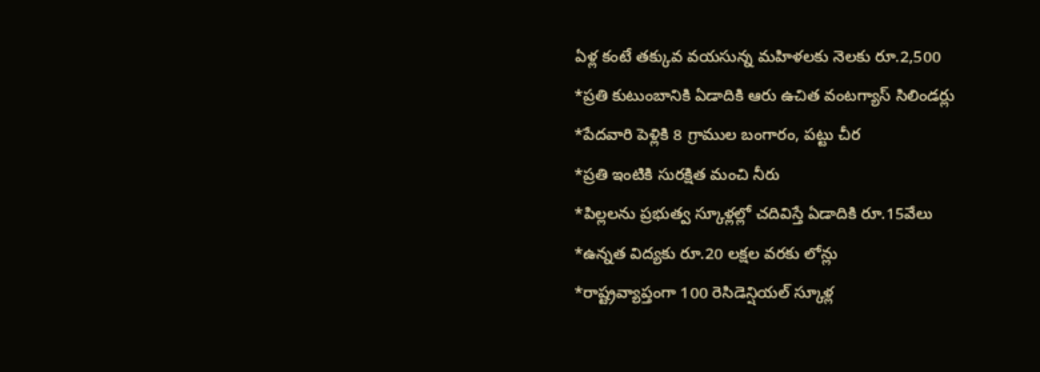ఏళ్ల కంటే తక్కువ వయసున్న మహిళలకు నెలకు రూ.2,500
*ప్రతి కుటుంబానికి ఏడాదికి ఆరు ఉచిత వంటగ్యాస్ సిలిండర్లు
*పేదవారి పెళ్లికి 8 గ్రాముల బంగారం, పట్టు చీర
*ప్రతి ఇంటికి సురక్షిత మంచి నీరు
*పిల్లలను ప్రభుత్వ స్కూళ్లల్లో చదివిస్తే ఏడాదికి రూ.15వేలు
*ఉన్నత విద్యకు రూ.20 లక్షల వరకు లోన్లు
*రాష్ట్రవ్యాప్తంగా 100 రెసిడెన్షియల్ స్కూళ్ల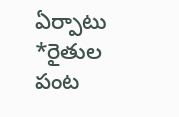ఏర్పాటు
*రైతుల పంట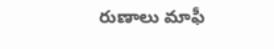రుణాలు మాఫీ